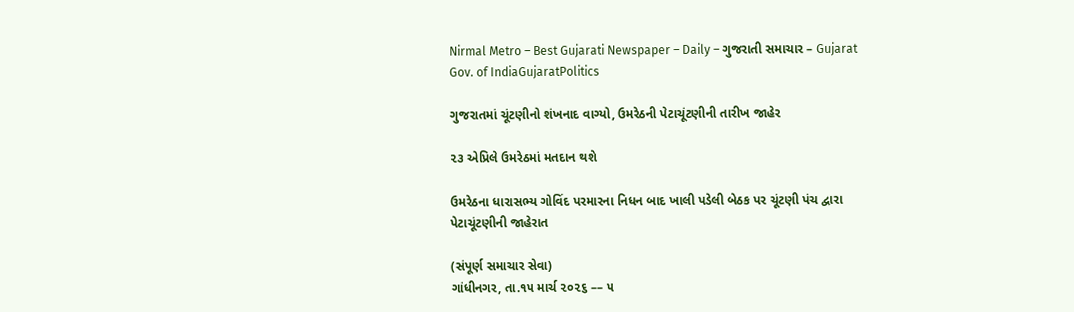Nirmal Metro – Best Gujarati Newspaper – Daily – ગુજરાતી સમાચાર – Gujarat
Gov. of IndiaGujaratPolitics

ગુજરાતમાં ચૂંટણીનો શંખનાદ વાગ્યો, ઉમરેઠની પેટાચૂંટણીની તારીખ જાહેર

૨૩ એપ્રિલે ઉમરેઠમાં મતદાન થશે

ઉમરેઠના ધારાસભ્ય ગોવિંદ પરમારના નિધન બાદ ખાલી પડેલી બેઠક પર ચૂંટણી પંચ દ્વારા પેટાચૂંટણીની જાહેરાત

(સંપૂર્ણ સમાચાર સેવા)
ગાંધીનગર, તા.૧૫ માર્ચ ૨૦૨૬ –– ૫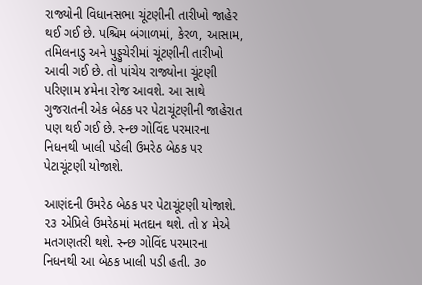રાજ્યોની વિધાનસભા ચૂંટણીની તારીખો જાહેર થઈ ગઈ છે. પશ્ચિમ બંગાળમાં, કેરળ, આસામ, તમિલનાડુ અને પુડ્ડુચેરીમાં ચૂંટણીની તારીખો આવી ગઈ છે. તો પાંચેય રાજ્યોના ચૂંટણી પરિણામ ૪મેના રોજ આવશે. આ સાથે ગુજરાતની એક બેઠક પર પેટાચૂંટણીની જાહેરાત પણ થઈ ગઈ છે. સ્ન્છ ગોવિંદ પરમારના નિધનથી ખાલી પડેલી ઉમરેઠ બેઠક પર પેટાચૂંટણી યોજાશે.

આણંદની ઉમરેઠ બેઠક પર પેટાચૂંટણી યોજાશે. ૨૩ એપ્રિલે ઉમરેઠમાં મતદાન થશે. તો ૪ મેએ મતગણતરી થશે. સ્ન્છ ગોવિંદ પરમારના નિધનથી આ બેઠક ખાલી પડી હતી. ૩૦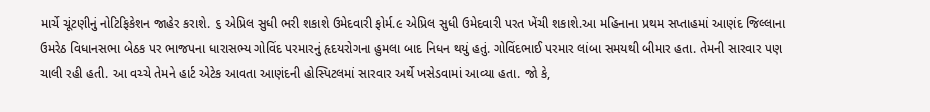માર્ચે ચૂંટણીનું નોટિફિકેશન જાહેર કરાશે. ૬ એપ્રિલ સુધી ભરી શકાશે ઉમેદવારી ફોર્મ.૯ એપ્રિલ સુધી ઉમેદવારી પરત ખેંચી શકાશે.આ મહિનાના પ્રથમ સપ્તાહમાં આણંદ જિલ્લાના ઉમરેઠ વિધાનસભા બેઠક પર ભાજપના ધારાસભ્ય ગોવિંદ પરમારનું હૃદયરોગના હુમલા બાદ નિધન થયું હતું. ગોવિંદભાઈ પરમાર લાંબા સમયથી બીમાર હતા. તેમની સારવાર પણ ચાલી રહી હતી. આ વચ્ચે તેમને હાર્ટ એટેક આવતા આણંદની હોસ્પિટલમાં સારવાર અર્થે ખસેડવામાં આવ્યા હતા. જો કે,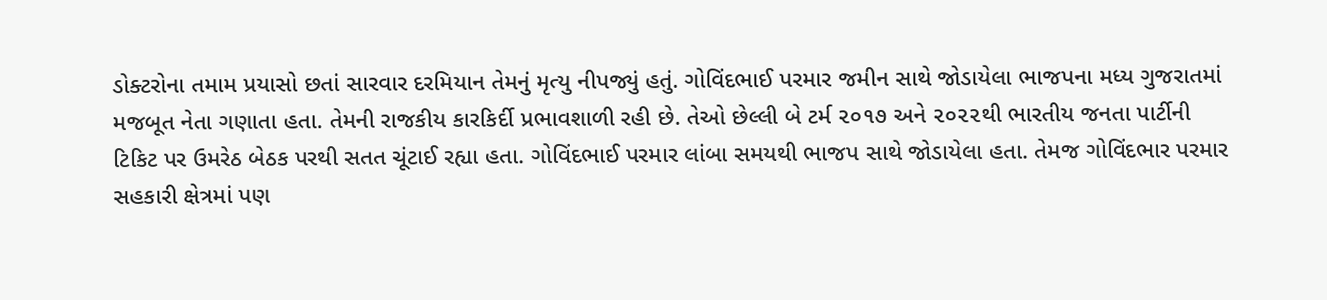ડોક્ટરોના તમામ પ્રયાસો છતાં સારવાર દરમિયાન તેમનું મૃત્યુ નીપજ્યું હતું. ગોવિંદભાઈ પરમાર જમીન સાથે જોડાયેલા ભાજપના મધ્ય ગુજરાતમાં મજબૂત નેતા ગણાતા હતા. તેમની રાજકીય કારકિર્દી પ્રભાવશાળી રહી છે. તેઓ છેલ્લી બે ટર્મ ૨૦૧૭ અને ૨૦૨૨થી ભારતીય જનતા પાર્ટીની ટિકિટ પર ઉમરેઠ બેઠક પરથી સતત ચૂંટાઈ રહ્યા હતા. ગોવિંદભાઈ પરમાર લાંબા સમયથી ભાજપ સાથે જોડાયેલા હતા. તેમજ ગોવિંદભાર પરમાર સહકારી ક્ષેત્રમાં પણ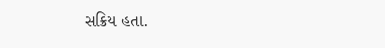સક્રિય હતા.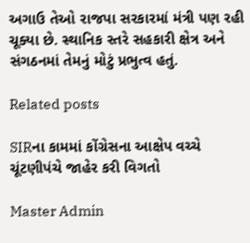અગાઉ તેઓ રાજપા સરકારમાં મંત્રી પણ રહી ચૂક્યા છે. સ્થાનિક સ્તરે સહકારી ક્ષેત્ર અને સંગઠનમાં તેમનું મોટું પ્રભુત્વ હતું.

Related posts

SIRના કામમાં કોંગ્રેસના આક્ષેપ વચ્ચે ચૂંટણીપંચે જાહેર કરી વિગતો

Master Admin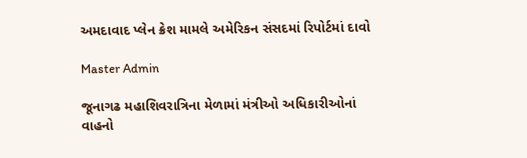અમદાવાદ પ્લેન ક્રેશ મામલે અમેરિકન સંસદમાં રિપોર્ટમાં દાવો

Master Admin

જૂનાગઢ મહાશિવરાત્રિના મેળામાં મંત્રીઓ અધિકારીઓનાં વાહનો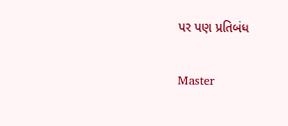પર પણ પ્રતિબંધ

Master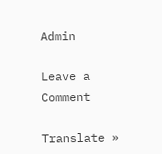Admin

Leave a Comment

Translate »